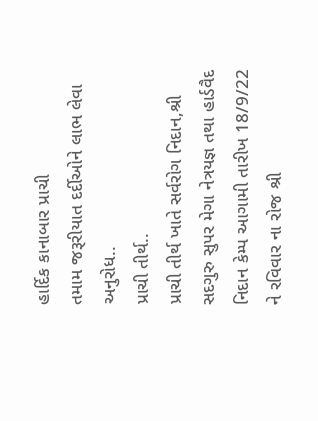હાર્દિક કાનાબાર પ્રાચી
તમામ જરૂરીયાત દર્દીઓને લાભ લેવા અનુરોધ..
પ્રાચી તીર્થ..
પ્રાચી તીર્થ ખાતે સર્વરોગ નિદાન,શ્રી સદગુરુ સુપર મેગા નેત્રયજ્ઞ તથા હાર્ડવૈદ નિદાન કેમ્પ આગામી તારીખ 18/9/22 ને રવિવાર ના રોજ શ્રી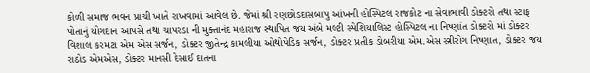કોળી સમાજ ભવન પ્રાચી ખાતે રાખવામાં આવેલ છે. જેમાં શ્રી રણછોડદાસબાપુ આંખની હોસ્પિટલ રાજકોટ ના સેવાભાવી ડોક્ટરો તથા સ્ટાફ પોતાનું યોગદાન આપસે તથા ચાપરડા ની મુક્તાનંદ મહારાજ સ્થાપિત જય અંબે મલ્ટી સ્પેશિયાલિસ્ટ હોસ્પિટલ ના નિષ્ણાંત ડોક્ટરો માં ડોક્ટર વિશાલ કરમટા એમ એસ સર્જન, ડોક્ટર જીતેન્દ્ર કામલીયા ઓથોપેડિક સર્જન, ડોક્ટર પ્રતીક ડોબરીયા એમ.એસ સ્ત્રીરોગ નિષ્ણાત, ડોક્ટર જય રાઠોડ એમએસ, ડોક્ટર માનસી દેસાઈ દાતના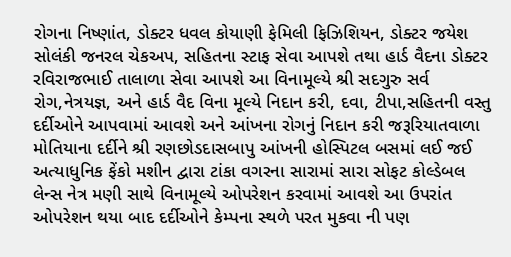રોગના નિષ્ણાંત, ડોક્ટર ધવલ કોયાણી ફેમિલી ફિઝિશિયન, ડોક્ટર જયેશ સોલંકી જનરલ ચેકઅપ, સહિતના સ્ટાફ સેવા આપશે તથા હાર્ડ વૈદના ડોક્ટર રવિરાજભાઈ તાલાળા સેવા આપશે આ વિનામૂલ્યે શ્રી સદગુરુ સર્વ રોગ,નેત્રયજ્ઞ, અને હાર્ડ વૈદ વિના મૂલ્યે નિદાન કરી, દવા, ટીપા,સહિતની વસ્તુ દર્દીઓને આપવામાં આવશે અને આંખના રોગનું નિદાન કરી જરૂરિયાતવાળા મોતિયાના દર્દીને શ્રી રણછોડદાસબાપુ આંખની હોસ્પિટલ બસમાં લઈ જઈ અત્યાધુનિક ફેંકો મશીન દ્વારા ટાંકા વગરના સારામાં સારા સોફટ કોલ્ડેબલ લેન્સ નેત્ર મણી સાથે વિનામૂલ્યે ઓપરેશન કરવામાં આવશે આ ઉપરાંત ઓપરેશન થયા બાદ દર્દીઓને કેમ્પના સ્થળે પરત મુકવા ની પણ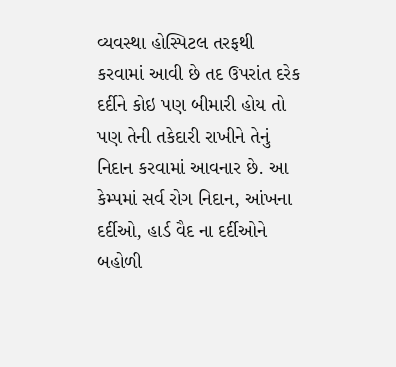વ્યવસ્થા હોસ્પિટલ તરફથી કરવામાં આવી છે તદ ઉપરાંત દરેક દર્દીને કોઇ પણ બીમારી હોય તો પણ તેની તકેદારી રાખીને તેનું નિદાન કરવામાં આવનાર છે. આ કેમ્પમાં સર્વ રોગ નિદાન, આંખના દર્દીઓ, હાર્ડ વૈદ ના દર્દીઓને બહોળી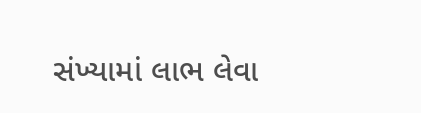સંખ્યામાં લાભ લેવા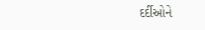દર્દીઓને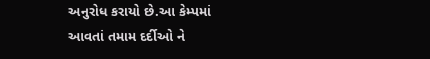અનુરોધ કરાયો છે.આ કેમ્પમાં આવતાં તમામ દર્દીઓ ને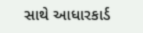સાથે આધારકાર્ડ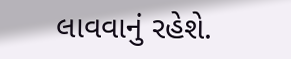લાવવાનું રહેશે.